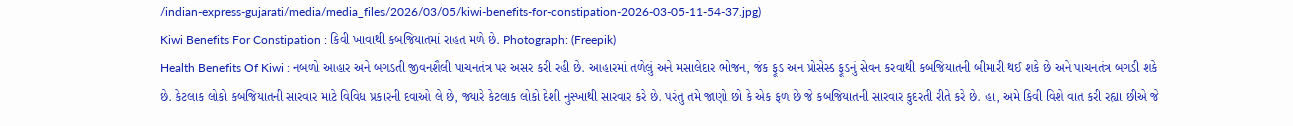/indian-express-gujarati/media/media_files/2026/03/05/kiwi-benefits-for-constipation-2026-03-05-11-54-37.jpg)
Kiwi Benefits For Constipation : કિવી ખાવાથી કબજિયાતમાં રાહત મળે છે. Photograph: (Freepik)
Health Benefits Of Kiwi : નબળો આહાર અને બગડતી જીવનશૈલી પાચનતંત્ર પર અસર કરી રહી છે. આહારમાં તળેલું અને મસાલેદાર ભોજન, જંક ફૂડ અન પ્રોસેસ્ડ ફૂડનું સેવન કરવાથી કબજિયાતની બીમારી થઈ શકે છે અને પાચનતંત્ર બગડી શકે છે. કેટલાક લોકો કબજિયાતની સારવાર માટે વિવિધ પ્રકારની દવાઓ લે છે, જ્યારે કેટલાક લોકો દેશી નુસ્ખાથી સારવાર કરે છે. પરંતુ તમે જાણો છો કે એક ફળ છે જે કબજિયાતની સારવાર કુદરતી રીતે કરે છે. હા, અમે કિવી વિશે વાત કરી રહ્યા છીએ જે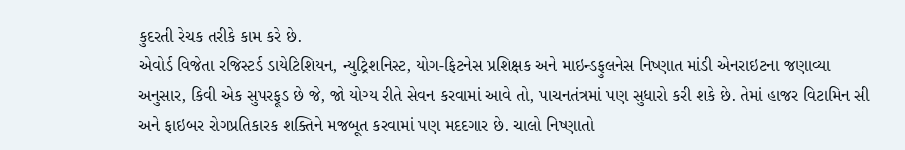કુદરતી રેચક તરીકે કામ કરે છે.
એવોર્ડ વિજેતા રજિસ્ટર્ડ ડાયેટિશિયન, ન્યુટ્રિશનિસ્ટ, યોગ-ફિટનેસ પ્રશિક્ષક અને માઇન્ડફુલનેસ નિષ્ણાત માંડી એનરાઇટના જણાવ્યા અનુસાર, કિવી એક સુપરફૂડ છે જે, જો યોગ્ય રીતે સેવન કરવામાં આવે તો, પાચનતંત્રમાં પણ સુધારો કરી શકે છે. તેમાં હાજર વિટામિન સી અને ફાઇબર રોગપ્રતિકારક શક્તિને મજબૂત કરવામાં પણ મદદગાર છે. ચાલો નિષ્ણાતો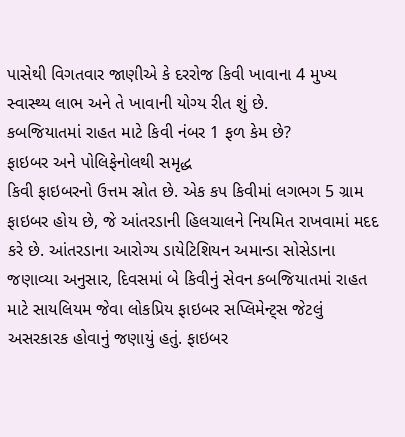પાસેથી વિગતવાર જાણીએ કે દરરોજ કિવી ખાવાના 4 મુખ્ય સ્વાસ્થ્ય લાભ અને તે ખાવાની યોગ્ય રીત શું છે.
કબજિયાતમાં રાહત માટે કિવી નંબર 1 ફળ કેમ છે?
ફાઇબર અને પોલિફેનોલથી સમૃદ્ધ
કિવી ફાઇબરનો ઉત્તમ સ્રોત છે. એક કપ કિવીમાં લગભગ 5 ગ્રામ ફાઇબર હોય છે, જે આંતરડાની હિલચાલને નિયમિત રાખવામાં મદદ કરે છે. આંતરડાના આરોગ્ય ડાયેટિશિયન અમાન્ડા સોસેડાના જણાવ્યા અનુસાર, દિવસમાં બે કિવીનું સેવન કબજિયાતમાં રાહત માટે સાયલિયમ જેવા લોકપ્રિય ફાઇબર સપ્લિમેન્ટ્સ જેટલું અસરકારક હોવાનું જણાયું હતું. ફાઇબર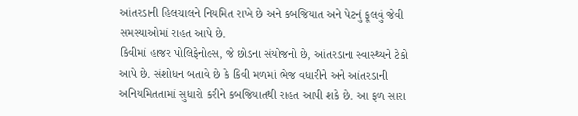આંતરડાની હિલચાલને નિયમિત રાખે છે અને કબજિયાત અને પેટનું ફૂલવું જેવી સમસ્યાઓમાં રાહત આપે છે.
કિવીમાં હાજર પોલિફેનોલ્સ, જે છોડના સંયોજનો છે, આંતરડાના સ્વાસ્થ્યને ટેકો આપે છે. સંશોધન બતાવે છે કે કિવી મળમાં ભેજ વધારીને અને આંતરડાની અનિયમિતતામાં સુધારો કરીને કબજિયાતથી રાહત આપી શકે છે. આ ફળ સારા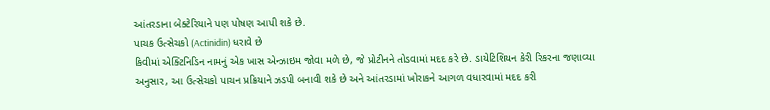આંતરડાના બેક્ટેરિયાને પણ પોષણ આપી શકે છે.
પાચક ઉત્સેચકો (Actinidin) ધરાવે છે
કિવીમાં એક્ટિનિડિન નામનું એક ખાસ એન્ઝાઇમ જોવા મળે છે, જે પ્રોટીનને તોડવામાં મદદ કરે છે. ડાયેટિશિયન કેરી રિકરના જણાવ્યા અનુસાર, આ ઉત્સેચકો પાચન પ્રક્રિયાને ઝડપી બનાવી શકે છે અને આંતરડામાં ખોરાકને આગળ વધારવામાં મદદ કરી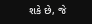શકે છે, જે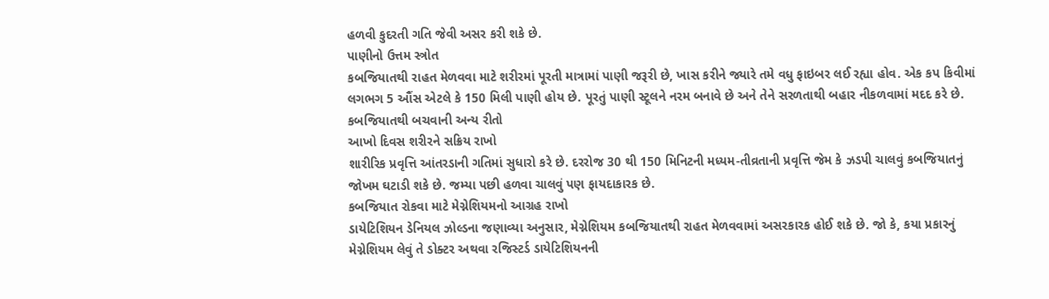હળવી કુદરતી ગતિ જેવી અસર કરી શકે છે.
પાણીનો ઉત્તમ સ્ત્રોત
કબજિયાતથી રાહત મેળવવા માટે શરીરમાં પૂરતી માત્રામાં પાણી જરૂરી છે, ખાસ કરીને જ્યારે તમે વધુ ફાઇબર લઈ રહ્યા હોવ. એક કપ કિવીમાં લગભગ 5 ઔંસ એટલે કે 150 મિલી પાણી હોય છે. પૂરતું પાણી સ્ટૂલને નરમ બનાવે છે અને તેને સરળતાથી બહાર નીકળવામાં મદદ કરે છે.
કબજિયાતથી બચવાની અન્ય રીતો
આખો દિવસ શરીરને સક્રિય રાખો
શારીરિક પ્રવૃત્તિ આંતરડાની ગતિમાં સુધારો કરે છે. દરરોજ 30 થી 150 મિનિટની મધ્યમ-તીવ્રતાની પ્રવૃત્તિ જેમ કે ઝડપી ચાલવું કબજિયાતનું જોખમ ઘટાડી શકે છે. જમ્યા પછી હળવા ચાલવું પણ ફાયદાકારક છે.
કબજિયાત રોકવા માટે મેગ્નેશિયમનો આગ્રહ રાખો
ડાયેટિશિયન ડેનિયલ ઝોલ્ડના જણાવ્યા અનુસાર, મેગ્નેશિયમ કબજિયાતથી રાહત મેળવવામાં અસરકારક હોઈ શકે છે. જો કે, કયા પ્રકારનું મેગ્નેશિયમ લેવું તે ડોક્ટર અથવા રજિસ્ટર્ડ ડાયેટિશિયનની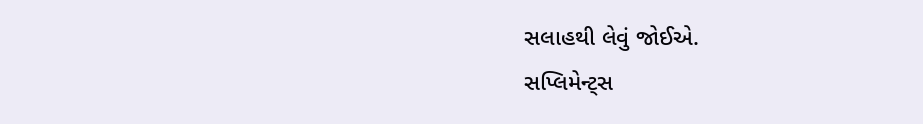સલાહથી લેવું જોઈએ.
સપ્લિમેન્ટ્સ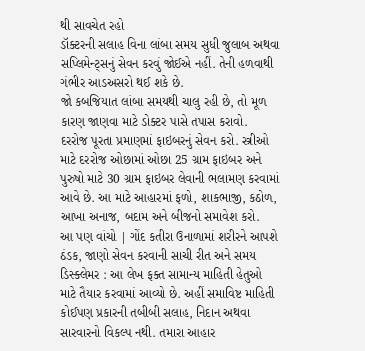થી સાવચેત રહો
ડૉક્ટરની સલાહ વિના લાંબા સમય સુધી જુલાબ અથવા સપ્લિમેન્ટ્સનું સેવન કરવું જોઈએ નહીં. તેની હળવાથી ગંભીર આડઅસરો થઈ શકે છે.
જો કબજિયાત લાંબા સમયથી ચાલુ રહી છે, તો મૂળ કારણ જાણવા માટે ડોક્ટર પાસે તપાસ કરાવો.
દરરોજ પૂરતા પ્રમાણમાં ફાઇબરનું સેવન કરો. સ્ત્રીઓ માટે દરરોજ ઓછામાં ઓછા 25 ગ્રામ ફાઇબર અને પુરુષો માટે 30 ગ્રામ ફાઇબર લેવાની ભલામણ કરવામાં આવે છે. આ માટે આહારમાં ફળો, શાકભાજી, કઠોળ, આખા અનાજ, બદામ અને બીજનો સમાવેશ કરો.
આ પણ વાંચો | ગોંદ કતીરા ઉનાળામાં શરીરને આપશે ઠંડક, જાણો સેવન કરવાની સાચી રીત અને સમય
ડિસ્ક્લેમર : આ લેખ ફક્ત સામાન્ય માહિતી હેતુઓ માટે તૈયાર કરવામાં આવ્યો છે. અહીં સમાવિષ્ટ માહિતી કોઈપણ પ્રકારની તબીબી સલાહ, નિદાન અથવા સારવારનો વિકલ્પ નથી. તમારા આહાર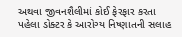અથવા જીવનશૈલીમાં કોઈ ફેરફાર કરતા પહેલા ડોક્ટર કે આરોગ્ય નિષ્ણાતની સલાહ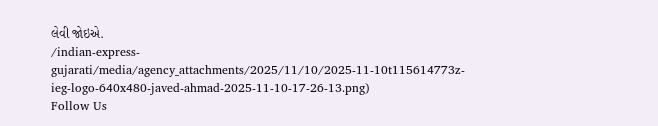લેવી જોઇએ.
/indian-express-gujarati/media/agency_attachments/2025/11/10/2025-11-10t115614773z-ieg-logo-640x480-javed-ahmad-2025-11-10-17-26-13.png)
Follow Us